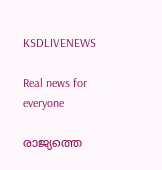KSDLIVENEWS

Real news for everyone

രാജ്യത്തെ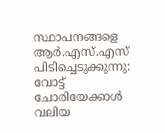സ്ഥാപനങ്ങളെ ആർ.എസ്.എസ് പിടിച്ചെടുക്കുന്നു: വോട്ട് ചോരിയേക്കാൾ വലിയ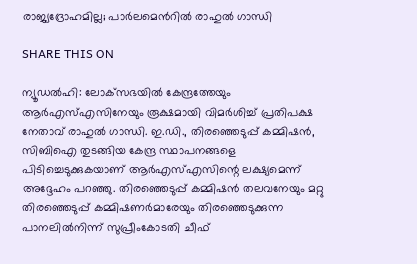രാജ്യദ്രോഹമില്ല; പാർലമെന്‍റിൽ രാഹുൽ ഗാന്ധി

SHARE THIS ON

ന്യൂഡല്‍ഹി: ലോക്‌സഭയില്‍ കേന്ദ്രത്തേയും ആര്‍എസ്എസിനേയും രൂക്ഷമായി വിമര്‍ശിച്ച് പ്രതിപക്ഷ നേതാവ് രാഹുല്‍ ഗാന്ധി. ഇ.ഡി., തിരഞ്ഞെടുപ്പ് കമ്മിഷന്‍, സിബിഐ തുടങ്ങിയ കേന്ദ്ര സ്ഥാപനങ്ങളെ പിടിച്ചെടുക്കുകയാണ് ആര്‍എസ്എസിന്റെ ലക്ഷ്യമെന്ന് അദ്ദേഹം പറഞ്ഞു. തിരഞ്ഞെടുപ്പ് കമ്മിഷന്‍ തലവനേയും മറ്റു തിരഞ്ഞെടുപ്പ് കമ്മിഷണര്‍മാരേയും തിരഞ്ഞെടുക്കുന്ന പാനലില്‍നിന്ന് സുപ്രീംകോടതി ചീഫ്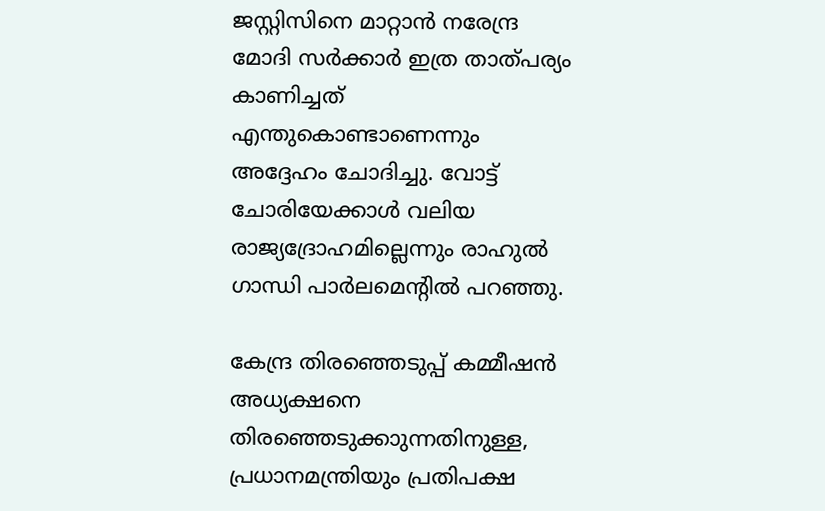ജസ്റ്റിസിനെ മാറ്റാൻ നരേന്ദ്ര മോദി സര്‍ക്കാര്‍ ഇത്ര താത്പര്യം കാണിച്ചത് എന്തുകൊണ്ടാണെന്നും അദ്ദേഹം ചോദിച്ചു. വോട്ട് ചോരിയേക്കാൾ വലിയ രാജ്യദ്രോഹമില്ലെന്നും രാഹുൽ ഗാന്ധി പാർലമെന്‍റിൽ പറഞ്ഞു.

കേന്ദ്ര തിരഞ്ഞെടുപ്പ് കമ്മീഷൻ അധ്യക്ഷനെ തിരഞ്ഞെടുക്കാുന്നതിനുള്ള, പ്രധാനമന്ത്രിയും പ്രതിപക്ഷ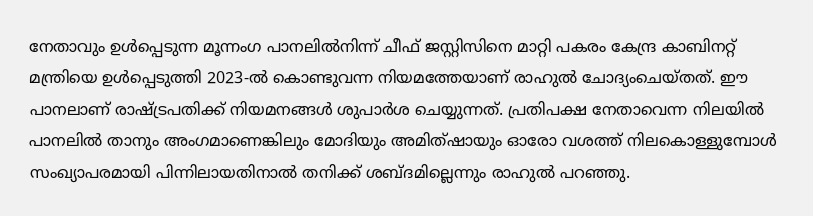നേതാവും ഉള്‍പ്പെടുന്ന മൂന്നംഗ പാനലില്‍നിന്ന് ചീഫ് ജസ്റ്റിസിനെ മാറ്റി പകരം കേന്ദ്ര കാബിനറ്റ് മന്ത്രിയെ ഉള്‍പ്പെടുത്തി 2023-ല്‍ കൊണ്ടുവന്ന നിയമത്തേയാണ് രാഹുല്‍ ചോദ്യംചെയ്തത്. ഈ പാനലാണ് രാഷ്ട്രപതിക്ക് നിയമനങ്ങള്‍ ശുപാര്‍ശ ചെയ്യുന്നത്. പ്രതിപക്ഷ നേതാവെന്ന നിലയില്‍ പാനലില്‍ താനും അംഗമാണെങ്കിലും മോദിയും അമിത്ഷായും ഓരോ വശത്ത് നിലകൊള്ളുമ്പോള്‍ സംഖ്യാപരമായി പിന്നിലായതിനാല്‍ തനിക്ക് ശബ്ദമില്ലെന്നും രാഹുല്‍ പറഞ്ഞു.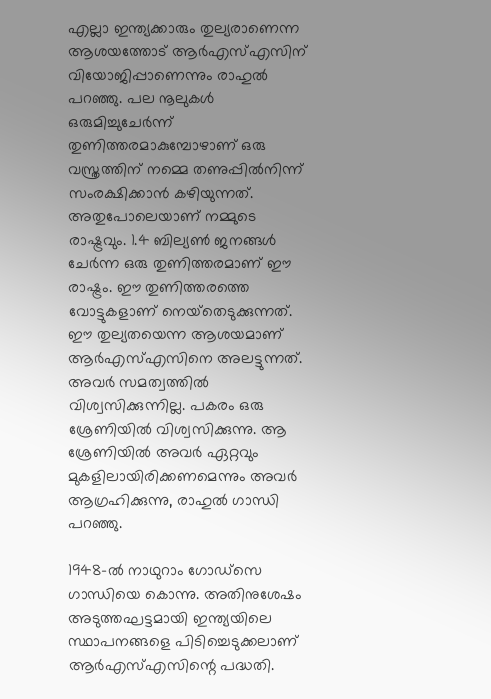എല്ലാ ഇന്ത്യക്കാരും തുല്യരാണെന്ന ആശയത്തോട് ആര്‍എസ്എസിന് വിയോജിപ്പാണെന്നും രാഹുല്‍ പറഞ്ഞു. പല നൂലുകള്‍ ഒരുമിച്ചുചേർന്ന് തുണിത്തരമാകുമ്പോഴാണ് ഒരു വസ്ത്രത്തിന് നമ്മെ തണുപ്പിൽനിന്ന് സംരക്ഷിക്കാന്‍ കഴിയുന്നത്. അതുപോലെയാണ് നമ്മുടെ രാഷ്ട്രവും. 1.4 ബില്യണ്‍ ജനങ്ങള്‍ ചേര്‍ന്ന ഒരു തുണിത്തരമാണ് ഈ രാഷ്ട്രം. ഈ തുണിത്തരത്തെ വോട്ടുകളാണ് നെയ്‌തെടുക്കുന്നത്. ഈ തുല്യതയെന്ന ആശയമാണ് ആര്‍എസ്എസിനെ അലട്ടുന്നത്. അവര്‍ സമത്വത്തില്‍ വിശ്വസിക്കുന്നില്ല. പകരം ഒരു ശ്രേണിയില്‍ വിശ്വസിക്കുന്നു. ആ ശ്രേണിയില്‍ അവര്‍ ഏറ്റവും മുകളിലായിരിക്കണമെന്നും അവര്‍ ആഗ്രഹിക്കുന്നു, രാഹുല്‍ ഗാന്ധി പറഞ്ഞു.

1948-ല്‍ നാഥുറാം ഗോഡ്‌സെ ഗാന്ധിയെ കൊന്നു. അതിനുശേഷം അടുത്തഘട്ടമായി ഇന്ത്യയിലെ സ്ഥാപനങ്ങളെ പിടിച്ചെടുക്കലാണ് ആര്‍എസ്എസിന്റെ പദ്ധതി.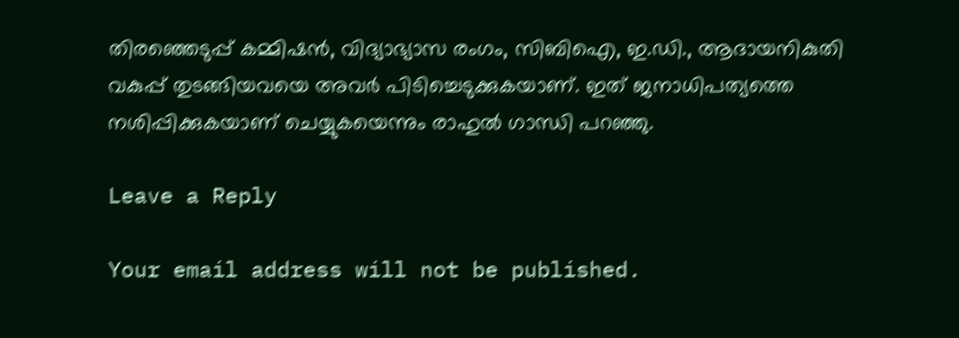തിരഞ്ഞെടുപ്പ് കമ്മിഷന്‍, വിദ്യാഭ്യാസ രംഗം, സിബിഐ, ഇ.ഡി., ആദായനികുതി വകുപ്പ് തുടങ്ങിയവയെ അവർ പിടിച്ചെടുക്കുകയാണ്. ഇത് ജനാധിപത്യത്തെ നശിപ്പിക്കുകയാണ് ചെയ്യുകയെന്നും രാഹുല്‍ ഗാന്ധി പറഞ്ഞു.

Leave a Reply

Your email address will not be published.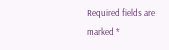Required fields are marked *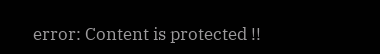error: Content is protected !!